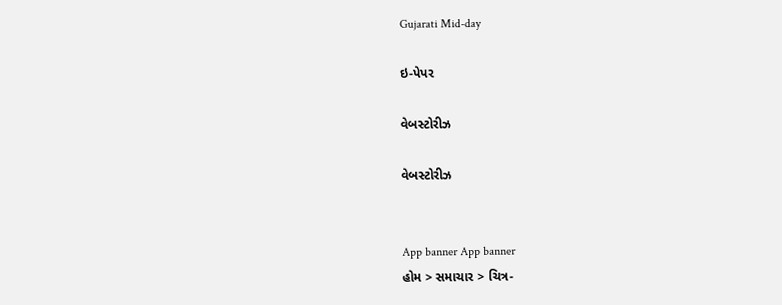Gujarati Mid-day

ઇ-પેપર

વેબસ્ટોરીઝ

વેબસ્ટોરીઝ


App banner App banner
હોમ > સમાચાર > ચિત્ર-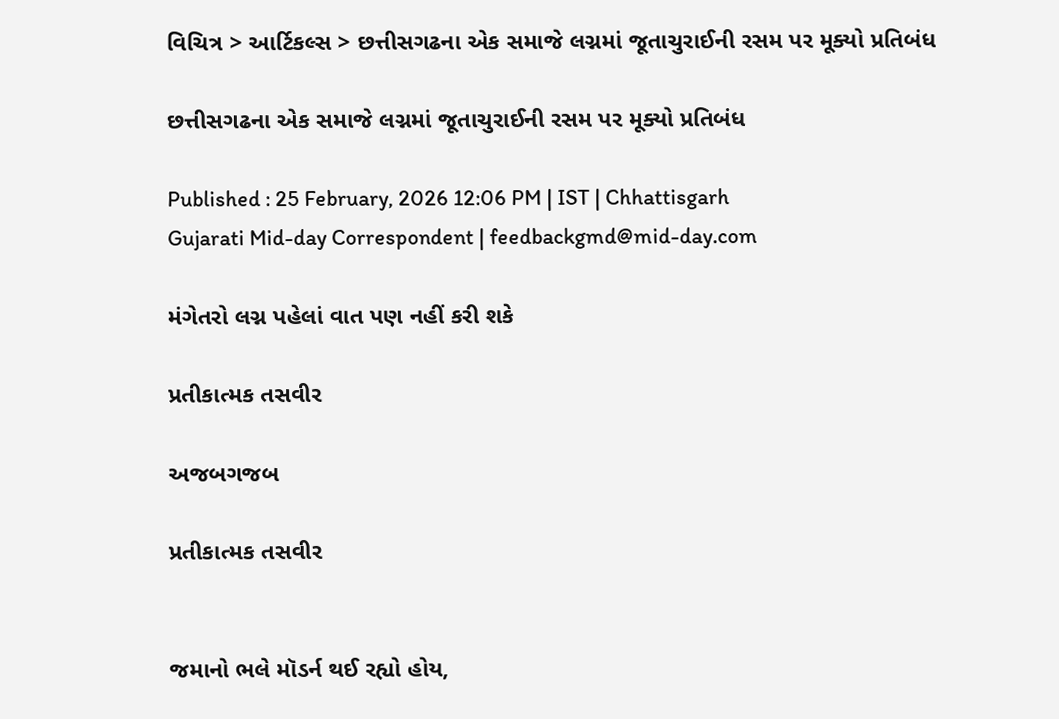વિચિત્ર > આર્ટિકલ્સ > છત્તીસગઢના એક સમાજે લગ્નમાં જૂતાચુરાઈની રસમ પર મૂક્યો પ્રતિબંધ

છત્તીસગઢના એક સમાજે લગ્નમાં જૂતાચુરાઈની રસમ પર મૂક્યો પ્રતિબંધ

Published : 25 February, 2026 12:06 PM | IST | Chhattisgarh
Gujarati Mid-day Correspondent | feedbackgmd@mid-day.com

મંગેતરો લગ્ન પહેલાં વાત પણ નહીં કરી શકે

પ્રતીકાત્મક તસવીર

અજબગજબ

પ્રતીકાત્મક તસવીર


જમાનો ભલે મૉડર્ન થઈ રહ્યો હોય,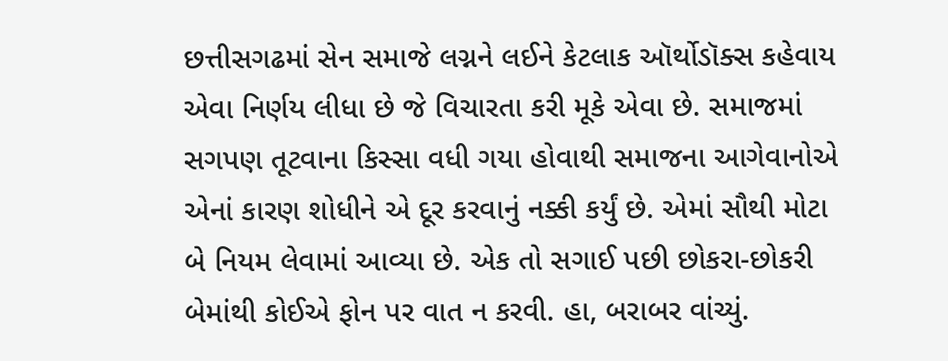છત્તીસગઢમાં સેન સમાજે લગ્નને લઈને કેટલાક ઑર્થોડૉક્સ કહેવાય એવા નિર્ણય લીધા છે જે વિચારતા કરી મૂકે એવા છે. સમાજમાં સગપણ તૂટવાના કિસ્સા વધી ગયા હોવાથી સમાજના આગેવાનોએ એનાં કારણ શોધીને એ દૂર કરવાનું નક્કી કર્યું છે. એમાં સૌથી મોટા બે નિયમ લેવામાં આવ્યા છે. એક તો સગાઈ પછી છોકરા-છોકરી બેમાંથી કોઈએ ફોન પર વાત ન કરવી. હા, બરાબર વાંચ્યું.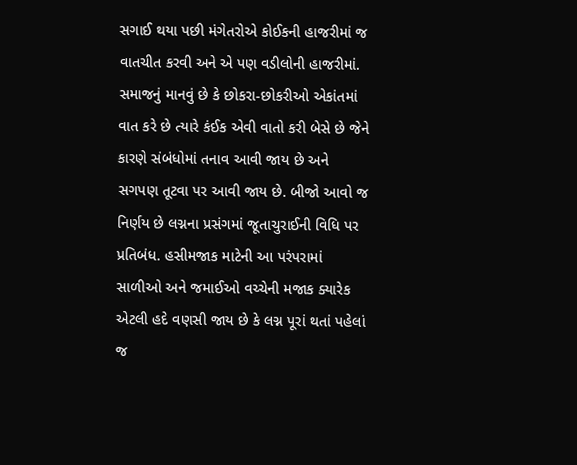સગાઈ થયા પછી મંગેતરોએ કોઈકની હાજરીમાં જ વાતચીત કરવી અને એ પણ વડીલોની હાજરીમાં. સમાજનું માનવું છે કે છોકરા-છોકરીઓ એકાંતમાં વાત કરે છે ત્યારે કંઈક એવી વાતો કરી બેસે છે જેને કારણે સંબંધોમાં તનાવ આવી જાય છે અને સગપણ તૂટવા પર આવી જાય છે. બીજો આવો જ નિર્ણય છે લગ્નના પ્રસંગમાં જૂતાચુરાઈની વિધિ પર પ્રતિબંધ. હસીમજાક માટેની આ પરંપરામાં સાળીઓ અને જમાઈઓ વચ્ચેની મજાક ક્યારેક એટલી હદે વણસી જાય છે કે લગ્ન પૂરાં થતાં પહેલાં જ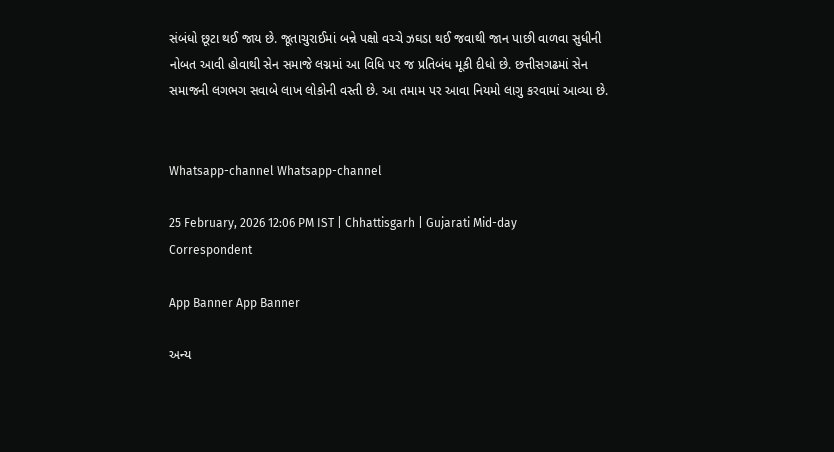સંબંધો છૂટા થઈ જાય છે. જૂતાચુરાઈમાં બન્ને પક્ષો વચ્ચે ઝઘડા થઈ જવાથી જાન પાછી વાળવા સુધીની નોબત આવી હોવાથી સેન સમાજે લગ્નમાં આ વિધિ પર જ પ્રતિબંધ મૂકી દીધો છે. છત્તીસગઢમાં સેન સમાજની લગભગ સવાબે લાખ લોકોની વસ્તી છે. આ તમામ પર આવા નિયમો લાગુ કરવામાં આવ્યા છે.


Whatsapp-channel Whatsapp-channel

25 February, 2026 12:06 PM IST | Chhattisgarh | Gujarati Mid-day Correspondent

App Banner App Banner

અન્ય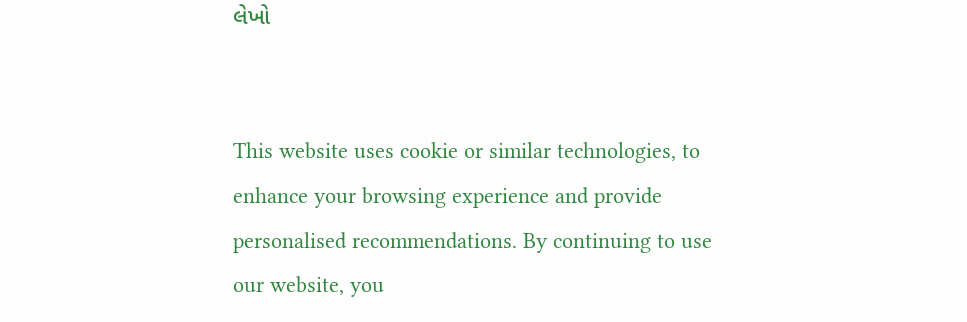લેખો


This website uses cookie or similar technologies, to enhance your browsing experience and provide personalised recommendations. By continuing to use our website, you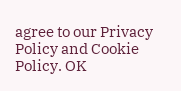agree to our Privacy Policy and Cookie Policy. OK